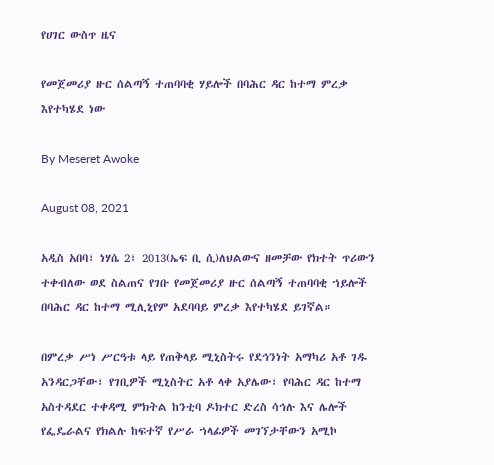የሀገር ውስጥ ዜና

የመጀመሪያ ዙር ሰልጣኝ ተጠባባቂ ሃይሎች በባሕር ዳር ከተማ ምረቃ እየተካሄደ ነው

By Meseret Awoke

August 08, 2021

አዲስ አበባ፣ ነሃሴ 2፣ 2013(ኤፍ ቢ ሲ)ለህልውና ዘመቻው የክተት ጥሪውን ተቀብለው ወደ ስልጠና የገቡ የመጀመሪያ ዙር ሰልጣኝ ተጠባባቂ ኀይሎች በባሕር ዳር ከተማ ሚሊኒየም አደባባይ ምረቃ እየተካሄደ ይገኛል።

በምረቃ ሥነ ሥርዓቱ ላይ የጠቅላይ ሚኒስትሩ የደኅንነት አማካሪ አቶ ገዱ አንዳርጋቸው፣ የገቢዎች ሚኒስትር አቶ ላቀ አያሌው፣ የባሕር ዳር ከተማ አስተዳደር ተቀዳሚ ምክትል ከንቲባ ዶክተር ድረስ ሳኅሉ እና ሌሎች የፌዴራልና የክልሉ ከፍተኛ የሥራ ኀላፊዎች መገኘታቸውን አሚኮ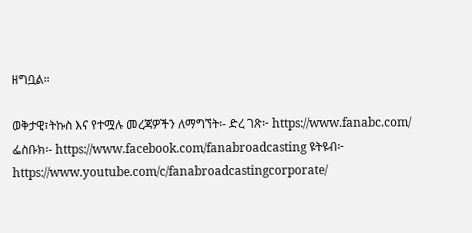ዘግቧል።

ወቅታዊ፣ትኩስ እና የተሟሉ መረጃዎችን ለማግኘት፡- ድረ ገጽ፦ https://www.fanabc.com/ ፌስቡክ፡- https://www.facebook.com/fanabroadcasting ዩትዩብ፦ https://www.youtube.com/c/fanabroadcastingcorporate/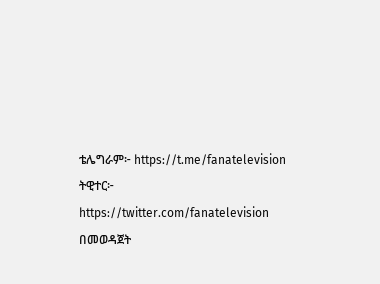ቴሌግራም፦ https://t.me/fanatelevision ትዊተር፦ https://twitter.com/fanatelevision በመወዳጀት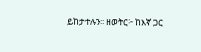ይከታተሉን፡፡ ዘወትር፦ ከእኛ ጋር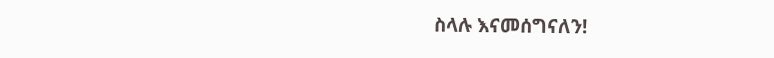ስላሉ እናመሰግናለን!